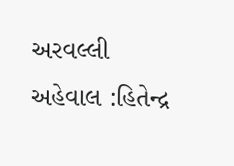અરવલ્લી
અહેવાલ :હિતેન્દ્ર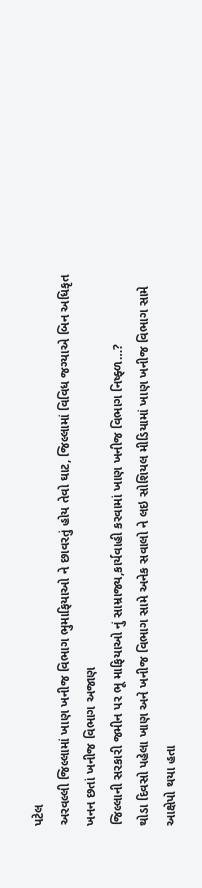પટેલ
અરવલ્લી જિલ્લામાં ખાણ ખનીજ વિભાગ ભુમાફિયાઓ ને છાવરતું હોય તેવો ઘાટ, જિલ્લામાં વિવિધ જગ્યાએ બિન અધિકૃત ખનન છતાં ખનીજ વિભાગ અજાણ
જિલ્લાની સરકારી જમીન પર ભૂ માફિયાઓ નું સામ્રાજ્ય,કાર્યવાહી કરવામાં ખાણ ખનીજ વિભાગ નિષ્ફ્ળ…?
થોડા દિવસો પહેલા ખાણ અને ખનીજ વિભાગ સામે અનેક સવાલો ને લઇ સોશિયલ મીડિયામાં ખાણ ખનીજ વિભાગ સામે આક્ષેપો થયા હતા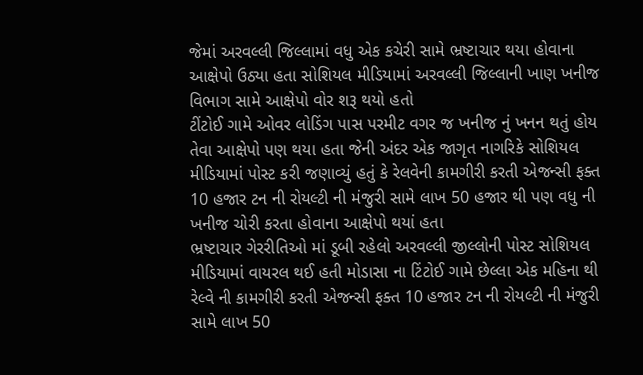જેમાં અરવલ્લી જિલ્લામાં વધુ એક કચેરી સામે ભ્રષ્ટાચાર થયા હોવાના આક્ષેપો ઉઠ્યા હતા સોશિયલ મીડિયામાં અરવલ્લી જિલ્લાની ખાણ ખનીજ વિભાગ સામે આક્ષેપો વોર શરૂ થયો હતો
ટીંટોઈ ગામે ઓવર લોડિંગ પાસ પરમીટ વગર જ ખનીજ નું ખનન થતું હોય તેવા આક્ષેપો પણ થયા હતા જેની અંદર એક જાગૃત નાગરિકે સોશિયલ મીડિયામાં પોસ્ટ કરી જણાવ્યું હતું કે રેલવેની કામગીરી કરતી એજન્સી ફક્ત 10 હજાર ટન ની રોયલ્ટી ની મંજુરી સામે લાખ 50 હજાર થી પણ વધુ ની ખનીજ ચોરી કરતા હોવાના આક્ષેપો થયાં હતા
ભ્રષ્ટાચાર ગેરરીતિઓ માં ડૂબી રહેલો અરવલ્લી જીલ્લોની પોસ્ટ સોશિયલ મીડિયામાં વાયરલ થઈ હતી મોડાસા ના ટિંટોઈ ગામે છેલ્લા એક મહિના થી રેલ્વે ની કામગીરી કરતી એજન્સી ફક્ત 10 હજાર ટન ની રોયલ્ટી ની મંજુરી સામે લાખ 50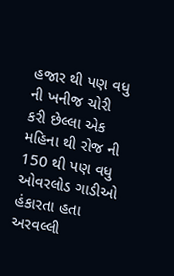હજાર થી પણ વધુ ની ખનીજ ચોરી કરી છેલ્લા એક મહિના થી રોજ ની 150 થી પણ વધુ ઓવરલોડ ગાડીઓ હંકારતા હતા અરવલ્લી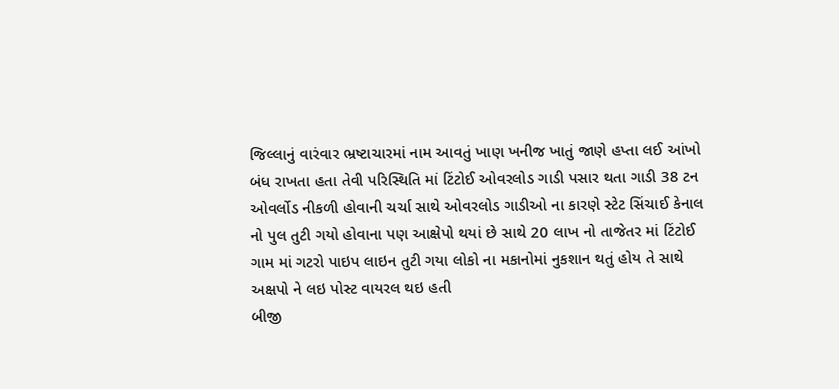જિલ્લાનું વારંવાર ભ્રષ્ટાચારમાં નામ આવતું ખાણ ખનીજ ખાતું જાણે હપ્તા લઈ આંખો બંધ રાખતા હતા તેવી પરિસ્થિતિ માં ટિંટોઈ ઓવરલોડ ગાડી પસાર થતા ગાડી 38 ટન ઓવર્લોડ નીકળી હોવાની ચર્ચા સાથે ઓવરલોડ ગાડીઓ ના કારણે સ્ટેટ સિંચાઈ કેનાલ નો પુલ તુટી ગયો હોવાના પણ આક્ષેપો થયાં છે સાથે 20 લાખ નો તાજેતર માં ટિંટોઈ ગામ માં ગટરો પાઇપ લાઇન તુટી ગયા લોકો ના મકાનોમાં નુકશાન થતું હોય તે સાથે અક્ષપો ને લઇ પોસ્ટ વાયરલ થઇ હતી
બીજી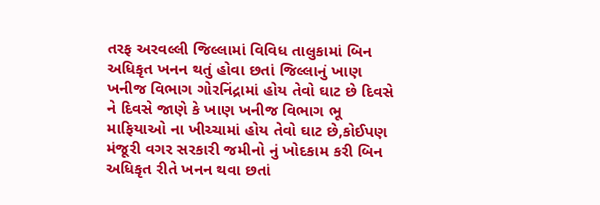તરફ અરવલ્લી જિલ્લામાં વિવિધ તાલુકામાં બિન અધિકૃત ખનન થતું હોવા છતાં જિલ્લાનું ખાણ ખનીજ વિભાગ ગોરનિંદ્રામાં હોય તેવો ઘાટ છે દિવસે ને દિવસે જાણે કે ખાણ ખનીજ વિભાગ ભૂ માફિયાઓ ના ખીચ્ચામાં હોય તેવો ઘાટ છે,કોઈપણ મંજૂરી વગર સરકારી જમીનો નું ખોદકામ કરી બિન અધિકૃત રીતે ખનન થવા છતાં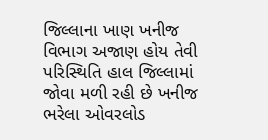જિલ્લાના ખાણ ખનીજ વિભાગ અજાણ હોય તેવી પરિસ્થિતિ હાલ જિલ્લામાં જોવા મળી રહી છે ખનીજ ભરેલા ઓવરલોડ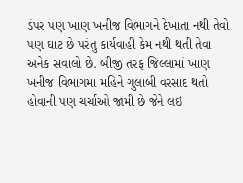ડંપર પણ ખાણ ખનીજ વિભાગને દેખાતા નથી તેવો પણ ઘાટ છે પરંતુ કાર્યવાહી કેમ નથી થતી તેવા અનેક સવાલો છે. બીજી તરફ જિલ્લામાં ખાણ ખનીજ વિભાગમા મહિને ગુલાબી વરસાદ થતો હોવાની પણ ચર્ચાઓ જામી છે જેને લઇ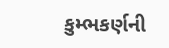કુમ્ભકર્ણની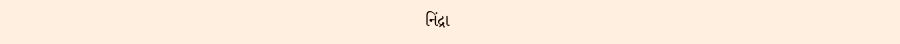નિંદ્રા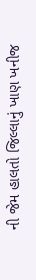ની જેમ હાલતો જિલ્લાનું ખાણ ખનીજ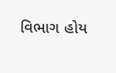વિભાગ હોય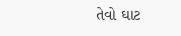તેવો ઘાટ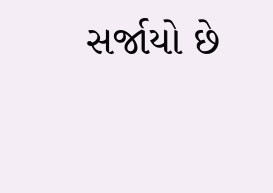સર્જાયો છે